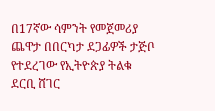በ17ኛው ሳምንት የመጀመሪያ ጨዋታ በበርካታ ደጋፊዎች ታጅቦ የተደረገው የኢትዮጵያ ትልቁ ደርቢ ሸገር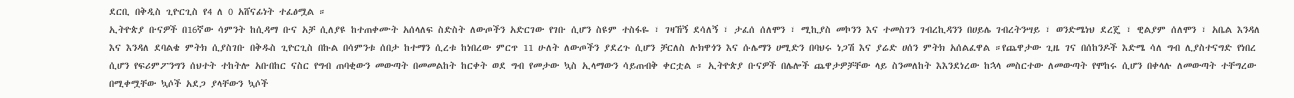ደርቢ በቅዲስ ጊዮርጊስ የ4 ለ 0 አሸናፊነት ተፈፅሟል ።
ኢትዮጵያ ቡናዎች በ16ኛው ሳምንት ከሲዳማ ቡና አቻ ሲለያዩ ከተጠቀሙት አሰላለፍ ስድስት ለውጦችን አድርገው የገቡ ሲሆን ስዩም ተስፋዬ ፣ ገዛኸኝ ደሳለኝ ፣ ታፈሰ ሰለሞን ፣ ሚኪያስ መኮንን እና ተመስገን ገብረኪዳንን በሀይሌ ገብረትንሣይ ፣ ወንድሜነህ ደረጄ ፣ ዊልያም ሰለሞን ፣ አቤል እንዳለ እና እንዳለ ደባልቄ ምትክ ሲያስገቡ በቅዱስ ጊዮርጊስ በኩል በሳምንቱ ሰበታ ከተማን ሲረቱ ከነበረው ምርጥ 11 ሁለት ለውጦችን ያደረጉ ሲሆን ቻርለስ ሉክዋጎን እና ሱሌማን ሀሚድን በባህሩ ነጋሽ እና ያሬድ ሀሰን ምትክ አሰልፈዋል ።የጨዋታው ጊዜ ገና በሰከንዶች እድሜ ሳለ ግብ ሊያስተናግድ የነበረ ሲሆን የፍሪምፖንግን ሰህተት ተከትሎ አቡበከር ናስር የግብ ጠባቂውን መውጣት በመመልከት ከርቀት ወደ ግብ የመታው ኳስ ኢላማውን ሳይጠብቅ ቀርቷል ። ኢትዮጵያ ቡናዎች በሌሎች ጨዋታዎቻቸው ላይ ስንመለከት እእንደነረው ከኋላ መስርተው ለመውጣት የሞከሩ ሲሆን በቀላሉ ለመውጣት ተቸግረው በሚቀሟቸው ኳሶች አደጋ ያላቸውን ኳሶች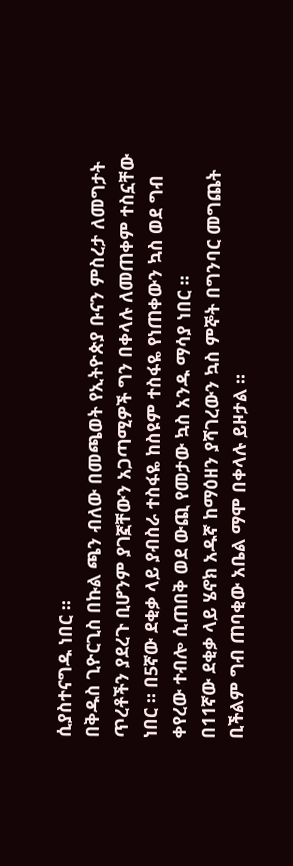ሲያስተናግዱ ነበር ።
በቅዱስ ጊዮርጊስ በኩል ጫን ብለው በመጫወት የኢትዮጵያ ቡናን ምስረታ ለመግታት ጥረቶችን ያደረጉ ቢሆንም ያገኟቸውን አጋጣሚዎች ግን በቀላሉ ለመጠቀም ተስኗቸው ነበር ። በ5ኛው ደቂቃ ላይ ያብስራ ተስፋዬ ከስዩም ተስፋዬ የነጠቀውን ኳስ ወደ ግብ ቀየረው ተብሎ ሲጠበቅ ወደ ውጪ የመታው ኳስ አንዱ ማሳያ ነበር ።
በ11ኛው ደቂቃ ላይ ሄኖክ አዱኛ ከማዕዘን ያሻገረውን ኳስ ምኞት በግንባር መግጨት ቢችልም ግብ ጠባቂው አቤል ማሞ በቀላሉ ይዞታል ።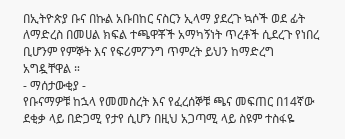በኢትዮጵያ ቡና በኩል አቡበከር ናስርን ኢላማ ያደረጉ ኳሶች ወደ ፊት ለማድረስ በመሀል ክፍል ተጫዋቾች አማካኝነት ጥረቶች ሲደረጉ የነበረ ቢሆንም የምኞት እና የፍሪምፖንግ ጥምረት ይህን ከማድረግ አግዷቸዋል ።
- ማሰታውቂያ -
የቡናማዎቹ ከኋላ የመመስረት እና የፈረሰኞቹ ጫና መፍጠር በ14ኛው ደቂቃ ላይ በድጋሚ የታየ ሲሆን በዚህ አጋጣሚ ላይ ስዩም ተስፋዬ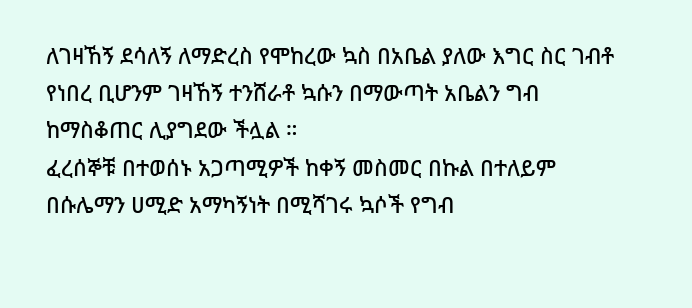ለገዛኸኝ ደሳለኝ ለማድረስ የሞከረው ኳስ በአቤል ያለው እግር ስር ገብቶ የነበረ ቢሆንም ገዛኸኝ ተንሸራቶ ኳሱን በማውጣት አቤልን ግብ ከማስቆጠር ሊያግደው ችሏል ።
ፈረሰኞቹ በተወሰኑ አጋጣሚዎች ከቀኝ መስመር በኩል በተለይም በሱሌማን ሀሚድ አማካኝነት በሚሻገሩ ኳሶች የግብ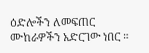ዕድሎችን ለመፍጠር ሙከራዎችን አድርገው ነበር ።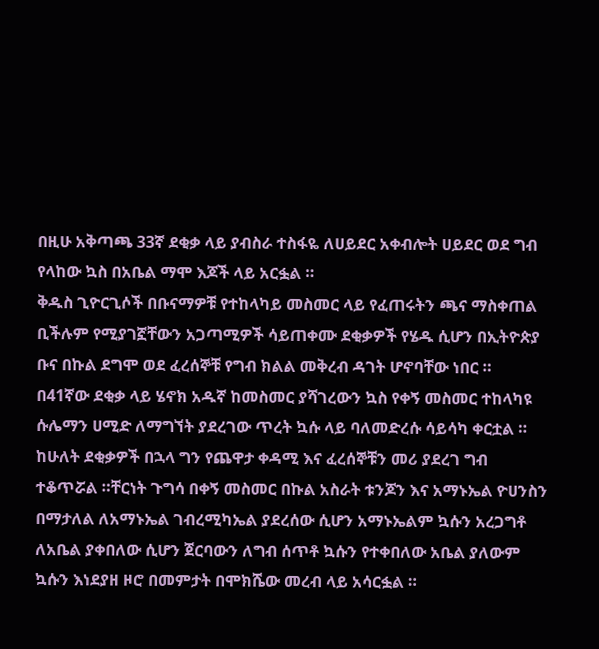በዚሁ አቅጣጫ 33ኛ ደቂቃ ላይ ያብስራ ተስፋዬ ለሀይደር አቀብሎት ሀይደር ወደ ግብ የላከው ኳስ በአቤል ማሞ እጆች ላይ አርፏል ።
ቅዱስ ጊዮርጊሶች በቡናማዎቹ የተከላካይ መስመር ላይ የፈጠሩትን ጫና ማስቀጠል ቢችሉም የሚያገኟቸውን አጋጣሚዎች ሳይጠቀሙ ደቂቃዎች የሄዱ ሲሆን በኢትዮጵያ ቡና በኩል ደግሞ ወደ ፈረሰኞቹ የግብ ክልል መቅረብ ዳገት ሆኖባቸው ነበር ።
በ41ኛው ደቂቃ ላይ ሄኖክ አዱኛ ከመስመር ያሻገረውን ኳስ የቀኝ መስመር ተከላካዩ ሱሌማን ሀሚድ ለማግኘት ያደረገው ጥረት ኳሱ ላይ ባለመድረሱ ሳይሳካ ቀርቷል ። ከሁለት ደቂቃዎች በኋላ ግን የጨዋታ ቀዳሚ እና ፈረሰኞቹን መሪ ያደረገ ግብ ተቆጥሯል ።ቸርነት ጉግሳ በቀኝ መስመር በኩል አስራት ቱንጆን እና አማኑኤል ዮሀንስን በማታለል ለአማኑኤል ገብረሚካኤል ያደረሰው ሲሆን አማኑኤልም ኳሱን አረጋግቶ ለአቤል ያቀበለው ሲሆን ጀርባውን ለግብ ሰጥቶ ኳሱን የተቀበለው አቤል ያለውም ኳሱን እነደያዘ ዞሮ በመምታት በሞክሼው መረብ ላይ አሳርፏል ።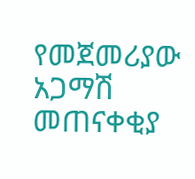የመጀመሪያው አጋማሽ መጠናቀቂያ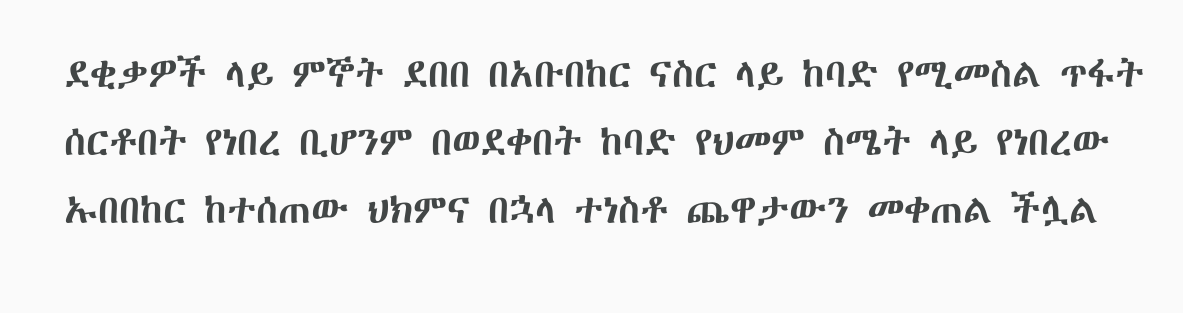ደቂቃዎች ላይ ምኞት ደበበ በአቡበከር ናስር ላይ ከባድ የሚመስል ጥፋት ሰርቶበት የነበረ ቢሆንም በወደቀበት ከባድ የህመም ስሜት ላይ የነበረው ኡበበከር ከተሰጠው ህክምና በኋላ ተነስቶ ጨዋታውን መቀጠል ችሏል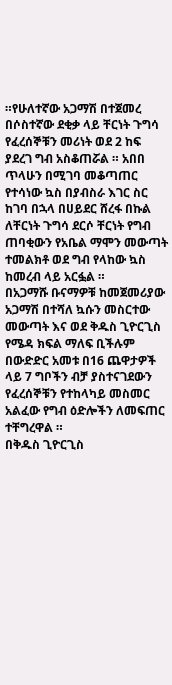።የሁለተኛው አጋማሽ በተጀመረ በሶስተኛው ደቂቃ ላይ ቸርነት ጉግሳ የፈረሰኞቹን መሪነት ወደ 2 ከፍ ያደረገ ግብ አስቆጠሯል ። አበበ ጥላሁን በሚገባ መቆጣጠር የተሳነው ኳስ በያብስራ እገር ስር ከገባ በኋላ በሀይደር ሸረፋ በኩል ለቸርነት ጉግሳ ደርሶ ቸርነት የግብ ጠባቂውን የአቤል ማሞን መውጣት ተመልክቶ ወደ ግብ የላከው ኳስ ከመረብ ላይ አርፏል ።
በአጋማሹ ቡናማዎቹ ከመጀመሪያው አጋማሽ በተሻለ ኳሱን መስርተው መውጣት እና ወደ ቅዱስ ጊዮርጊስ የሜዳ ክፍል ማለፍ ቢችሉም በውድድር አመቱ በ16 ጨዋታዎች ላይ 7 ግቦችን ብቻ ያስተናገደውን የፈረሰኞቹን የተከላካይ መስመር አልፈው የግብ ዕድሎችን ለመፍጠር ተቸግረዋል ።
በቅዱስ ጊዮርጊስ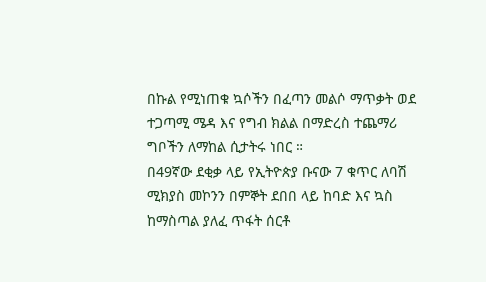በኩል የሚነጠቁ ኳሶችን በፈጣን መልሶ ማጥቃት ወደ ተጋጣሚ ሜዳ እና የግብ ክልል በማድረስ ተጨማሪ ግቦችን ለማከል ሲታትሩ ነበር ።
በ49ኛው ደቂቃ ላይ የኢትዮጵያ ቡናው 7 ቁጥር ለባሽ ሚክያስ መኮንን በምኞት ደበበ ላይ ከባድ እና ኳስ ከማስጣል ያለፈ ጥፋት ሰርቶ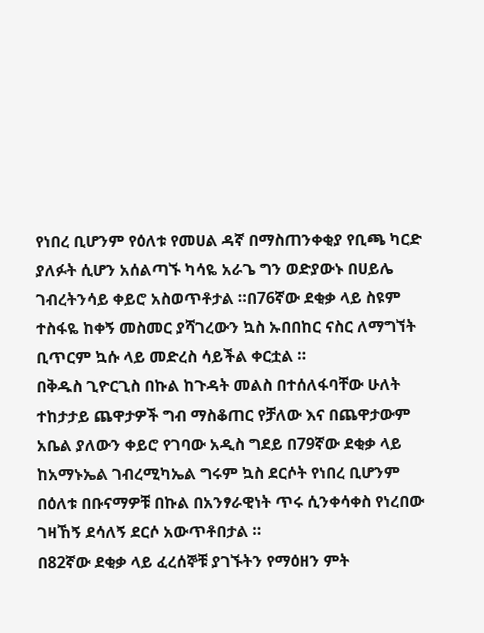የነበረ ቢሆንም የዕለቱ የመሀል ዳኛ በማስጠንቀቂያ የቢጫ ካርድ ያለፉት ሲሆን አሰልጣኙ ካሳዬ አራጌ ግን ወድያውኑ በሀይሌ ገብረትንሳይ ቀይሮ አስወጥቶታል ።በ76ኛው ደቂቃ ላይ ስዩም ተስፋዬ ከቀኝ መስመር ያሻገረውን ኳስ ኡበበከር ናስር ለማግኘት ቢጥርም ኳሱ ላይ መድረስ ሳይችል ቀርቷል ።
በቅዱስ ጊዮርጊስ በኩል ከጉዳት መልስ በተሰለፋባቸው ሁለት ተከታታይ ጨዋታዎች ግብ ማስቆጠር የቻለው እና በጨዋታውም አቤል ያለውን ቀይሮ የገባው አዲስ ግደይ በ79ኛው ደቂቃ ላይ ከአማኑኤል ገብረሚካኤል ግሩም ኳስ ደርሶት የነበረ ቢሆንም በዕለቱ በቡናማዎቹ በኩል በአንፃራዊነት ጥሩ ሲንቀሳቀስ የነረበው ገዛኸኝ ደሳለኝ ደርሶ አውጥቶበታል ።
በ82ኛው ደቂቃ ላይ ፈረሰኞቹ ያገኙትን የማዕዘን ምት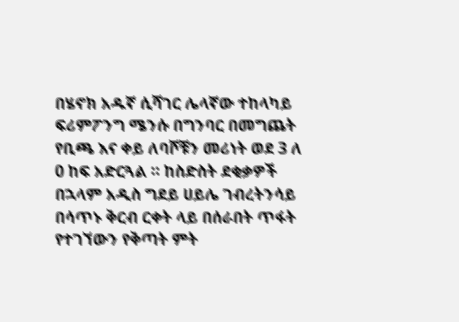በሄኖክ አዱኛ ሲሻገር ሌላኛው ተከላካይ ፍሪምፖንግ ሜንሱ በግንባር በመግጨት የቢጫ እና ቀይ ለባሾቹን መሪነት ወደ 3 ለ 0 ከፍ አድርጓል ። ከስድስት ደቂቃዎች በኋላም አዲስ ግደይ ሀይሌ ገብረትንሳይ በሳጥኑ ቅርብ ርቀት ላይ በሰራበት ጥፋት የተገኘውን የቅጣት ምት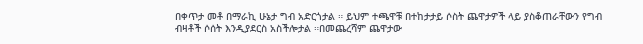በቀጥታ መቶ በማራኪ ሁኔታ ግብ አድርጎታል ። ይህም ተጫዋቹ በተከታታይ ሶስት ጨዋታዎች ላይ ያስቆጠራቸውን የግብ ብዛቶች ሶሰት እንዲያደርስ አስችሎታል ።በመጨረሻም ጨዋታው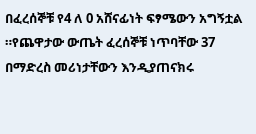በፈረሰኞቹ የ4 ለ 0 አሸናፊነት ፍፃሜውን አግኝቷል ።የጨዋታው ውጤት ፈረሰኞቹ ነጥባቸው 37 በማድረስ መሪነታቸውን እንዲያጠናክሩ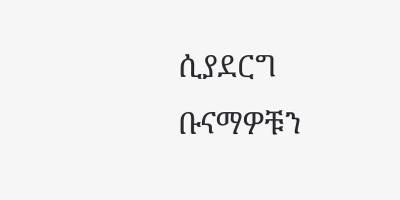ሲያደርግ ቡናማዎቹን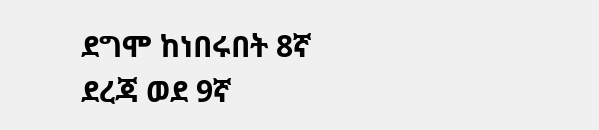ደግሞ ከነበሩበት 8ኛ ደረጃ ወደ 9ኛ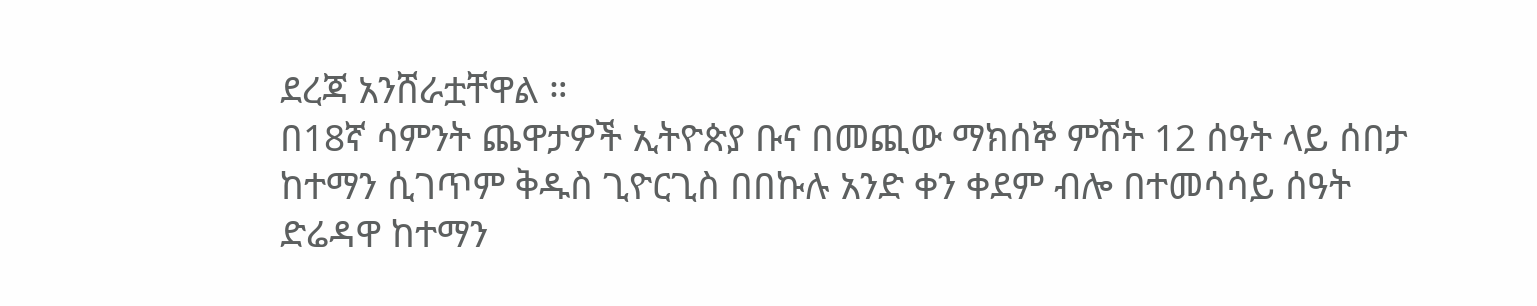ደረጃ አንሸራቷቸዋል ።
በ18ኛ ሳምንት ጨዋታዎች ኢትዮጵያ ቡና በመጪው ማክሰኞ ምሽት 12 ሰዓት ላይ ሰበታ ከተማን ሲገጥም ቅዱስ ጊዮርጊስ በበኩሉ አንድ ቀን ቀደም ብሎ በተመሳሳይ ሰዓት ድሬዳዋ ከተማን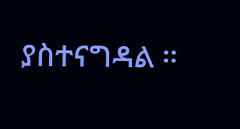ያስተናግዳል ።